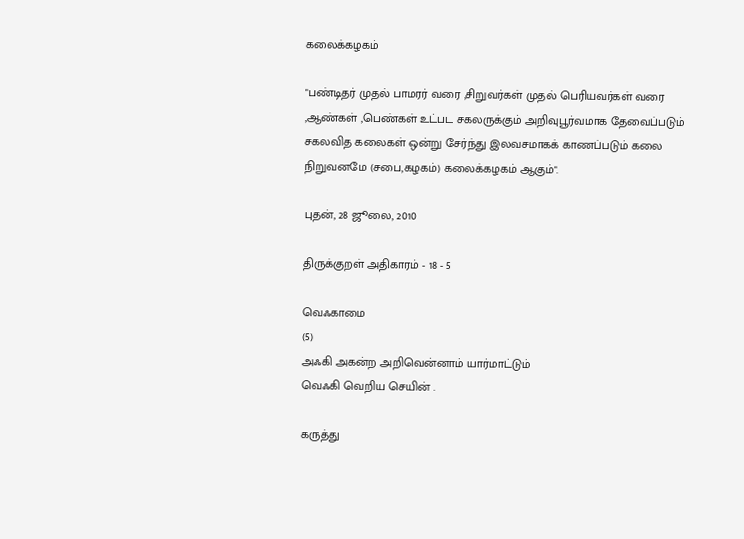கலைக்கழகம்

"பண்டிதர் முதல் பாமரர் வரை ,சிறுவர்கள் முதல் பெரியவர்கள் வரை ,ஆண்கள் ,பெண்கள் உட்பட சகலருக்கும் அறிவுபூர்வமாக தேவைப்படும் சகலவித கலைகள் ஒன்று சேர்ந்து இலவசமாகக் காணப்படும் கலை நிறுவனமே (சபை,கழகம்) கலைக்கழகம் ஆகும்".

புதன், 28 ஜூலை, 2010

திருக்குறள் அதிகாரம் - 18 - 5

வெஃகாமை
(5)
அஃகி அகன்ற அறிவென்னாம் யார்மாட்டும்
வெஃகி வெறிய செயின் .

கருத்து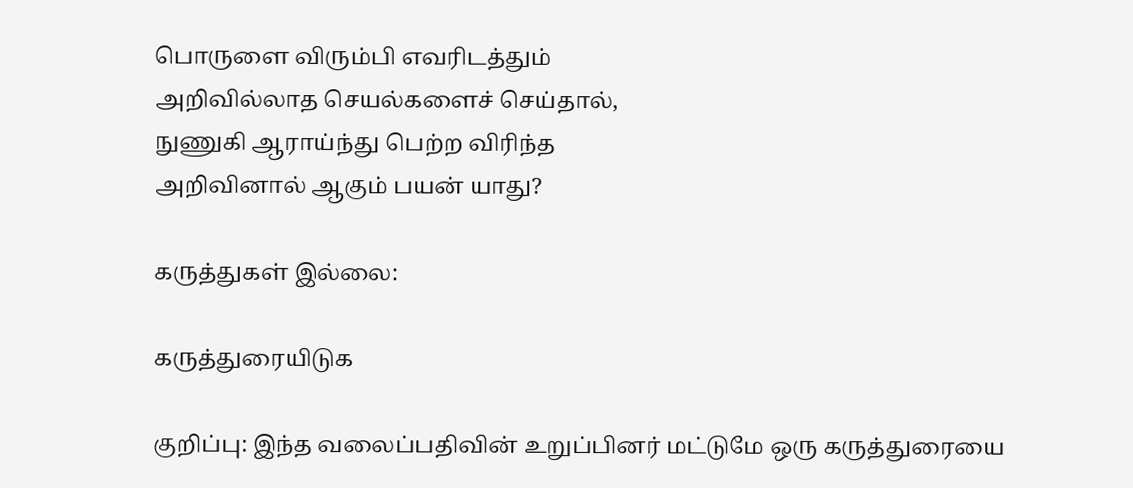பொருளை விரும்பி எவரிடத்தும்
அறிவில்லாத செயல்களைச் செய்தால்,
நுணுகி ஆராய்ந்து பெற்ற விரிந்த
அறிவினால் ஆகும் பயன் யாது?

கருத்துகள் இல்லை:

கருத்துரையிடுக

குறிப்பு: இந்த வலைப்பதிவின் உறுப்பினர் மட்டுமே ஒரு கருத்துரையை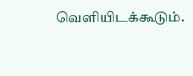வெளியிடக்கூடும்.